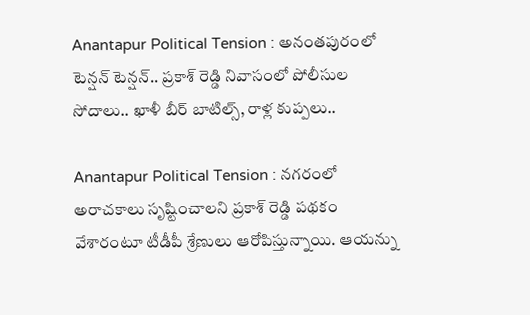Anantapur Political Tension : అనంతపురంలో టెన్షన్ టెన్షన్.. ప్రకాశ్ రెడ్డి నివాసంలో పోలీసుల సోదాలు.. ఖాళీ బీర్ బాటిల్స్, రాళ్ల కుప్పలు..

Anantapur Political Tension : నగరంలో అరాచకాలు సృష్టించాలని ప్రకాశ్ రెడ్డి పథకం వేశారంటూ టీడీపీ శ్రేణులు ఆరోపిస్తున్నాయి. ఆయన్ను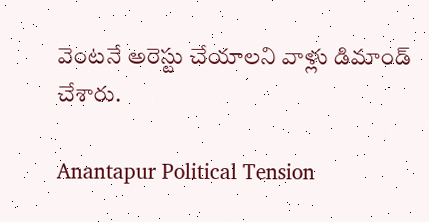వెంటనే అరెస్టు చేయాలని వాళ్లు డిమాండ్ చేశారు.

Anantapur Political Tension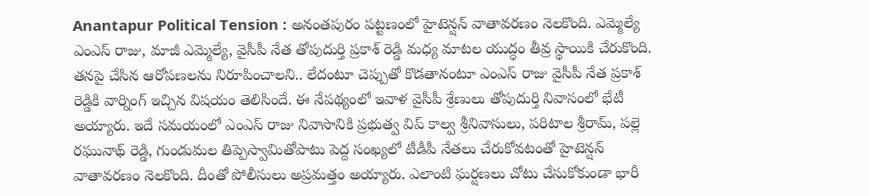Anantapur Political Tension : అనంతపురం పట్టణంలో హైటెన్షన్ వాతావరణం నెలకొంది. ఎమ్మెల్యే ఎంఎస్ రాజు, మాజీ ఎమ్మెల్యే, వైసీపీ నేత తోపుదుర్తి ప్రకాశ్ రెడ్డి మధ్య మాటల యుద్ధం తీవ్ర స్థాయికి చేరుకొంది. తనపై చేసిన ఆరోపణలను నిరూపించాలని.. లేదంటూ చెప్పుతో కొడతానంటూ ఎంఎస్ రాజు వైసీపీ నేత ప్రకాశ్ రెడ్డికి వార్నింగ్ ఇచ్చిన విషయం తెలిసిందే. ఈ నేపథ్యంలో ఇవాళ వైసీపీ శ్రేణులు తోపుదుర్తి నివాసంలో భేటీ అయ్యారు. ఇదే సమయంలో ఎంఎస్ రాజు నివాసానికి ప్రభుత్వ విప్ కాల్వ శ్రీనివాసులు, పరిటాల శ్రీరామ్, పల్లె రఘునాథ్ రెడ్డి, గుండుమల తిప్పెస్వామితోపాటు పెద్ద సంఖ్యలో టీడీపీ నేతలు చేరుకోవటంతో హైటెన్షన్ వాతావరణం నెలకొంది. దీంతో పోలీసులు అప్రమత్తం అయ్యారు. ఎలాంటి ఘర్షణలు చోటు చేసుకోకుండా భారీ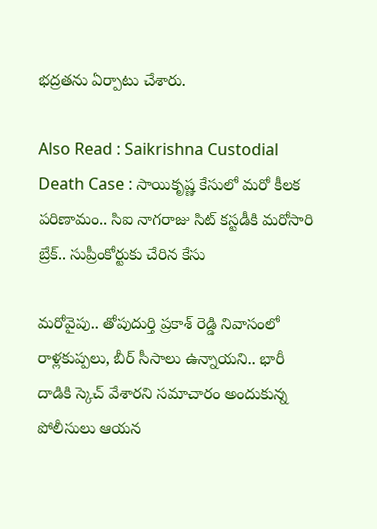భద్రతను ఏర్పాటు చేశారు.

Also Read : Saikrishna Custodial Death Case : సాయికృష్ణ కేసులో మరో కీలక పరిణామం.. సిఐ నాగరాజు సిట్ కస్టడీకి మరోసారి బ్రేక్.. సుప్రీంకోర్టుకు చేరిన కేసు

మరోవైపు.. తోపుదుర్తి ప్రకాశ్ రెడ్డి నివాసంలో రాళ్లకుప్పలు, బీర్ సీసాలు ఉన్నాయని.. భారీ దాడికి స్కెచ్ వేశారని సమాచారం అందుకున్న పోలీసులు ఆయన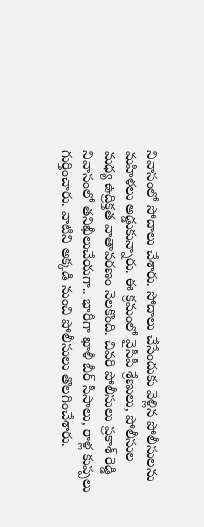నివాసంలో సోదాలు చేశారు. సోదాలు చేసేందుకు వెళ్లిన పోలీసులను మహిళలు అడ్డుకున్నారు. ఈ క్రమంలో వైసీపీ శ్రేణులు, పోలీసుల మధ్య ఉద్రిక్తత వాతావరణం నెలకొంది. చివరి పోలీసులు ప్రకాశ్ రెడ్డి నివాసంలో తనిఖీలుచేయగా.. భారీగా ఖాళీ బీర్ సీసాలు, రాళ్ల కుప్పలు గుర్తించారు. వాటిని అక్కడి నుంచి పోలీసులు తొలగించేశారు.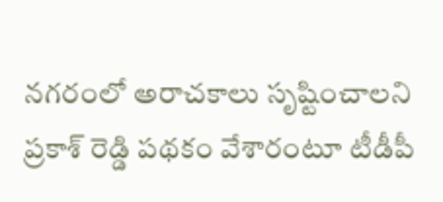నగరంలో అరాచకాలు సృష్టించాలని ప్రకాశ్ రెడ్డి పథకం వేశారంటూ టీడీపీ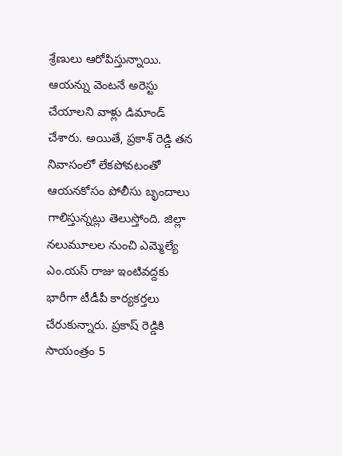శ్రేణులు ఆరోపిస్తున్నాయి. ఆయన్ను వెంటనే అరెస్టు చేయాలని వాళ్లు డిమాండ్ చేశారు. అయితే, ప్రకాశ్ రెడ్డి తన నివాసంలో లేకపోవటంతో ఆయనకోసం పోలీసు బృందాలు గాలిస్తున్నట్లు తెలుస్తోంది. జిల్లా నలుమూలల నుంచి ఎమ్మెల్యే ఎం.యస్ రాజు ఇంటివద్దకు భారీగా టీడీపీ కార్యకర్తలు చేరుకున్నారు. ప్రకాష్ రెడ్డికి సాయంత్రం 5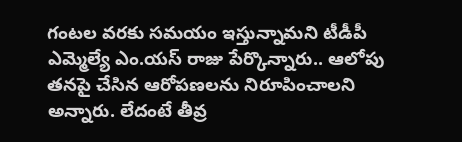గంటల వరకు సమయం ఇస్తున్నామని టీడీపీ ఎమ్మెల్యే ఎం.యస్ రాజు పేర్కొన్నారు.. ఆలోపు తనపై చేసిన ఆరోపణలను నిరూపించాలని అన్నారు. లేదంటే తీవ్ర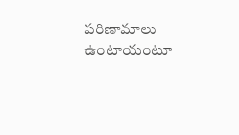పరిణామాలు ఉంటాయంటూ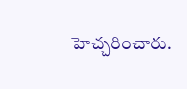హెచ్చరించారు.